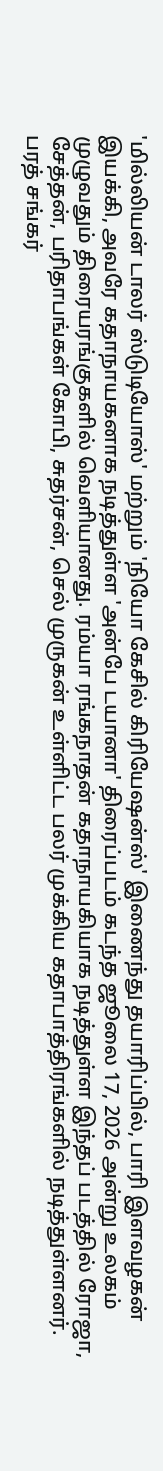'மில்லியன் டாலர் ஸ்டுடியோஸ்' மற்றும் 'நியோ கேசில் கிரியேஷன்ஸ்' இணைந்து தயாரிப்பில், பாரி இளவழகன் இயக்கி, அவரே கதாநாயகனாக நடித்துள்ள 'அன்பே டயானா' திரைப்படம் கடந்த ஜூலை 17, 2026 அன்று உலகம் முழுவதும் திரையரங்குகளில் வெளியானது. ரம்யா ரங்கநாதன் கதாநாயகியாக நடித்துள்ள இந்தப் படத்தில் ரோஜா, சேத்தன், பரிதாபங்கள் கோபி, சுதர்சன், செல் முருகன் உள்ளிட்ட பலர் முக்கிய கதாபாத்திரங்களில் நடித்துள்ளனர். பரத் சங்கர்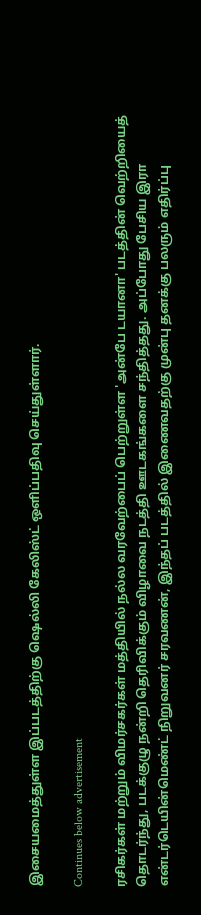இசையமைத்துள்ள இப்படத்திற்கு ஷெல்லி கேலிஸ்ட் ஒளிப்பதிவு செய்துள்ளார்.

Continues below advertisement

ரசிகர்கள் மற்றும் விமர்சகர்கள் மத்தியில் நல்ல வரவேற்பைப் பெற்றுள்ள 'அன்பே டயானா' படத்தின் வெற்றியைத் தொடர்ந்து, படக்குழு நன்றி தெரிவிக்கும் விழாவை நடத்தி ஊடகங்களை சந்தித்தது. அப்போது பேசிய இரா என்டர்டெயின்மெண்ட் நிறுவனர் சரவணன், இந்தப் படத்தில் இணைவதற்கு முன்பு தனக்கு பலரும் எதிர்ப்பு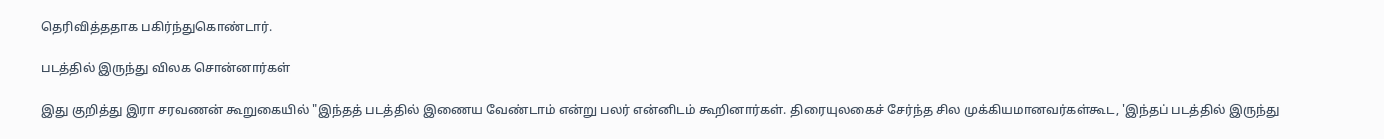தெரிவித்ததாக பகிர்ந்துகொண்டார்.

படத்தில் இருந்து விலக சொன்னார்கள்

இது குறித்து இரா சரவணன் கூறுகையில் "இந்தத் படத்தில் இணைய வேண்டாம் என்று பலர் என்னிடம் கூறினார்கள். திரையுலகைச் சேர்ந்த சில முக்கியமானவர்கள்கூட, 'இந்தப் படத்தில் இருந்து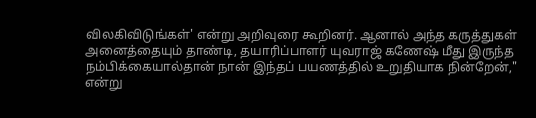விலகிவிடுங்கள்' என்று அறிவுரை கூறினர். ஆனால் அந்த கருத்துகள் அனைத்தையும் தாண்டி, தயாரிப்பாளர் யுவராஜ் கணேஷ் மீது இருந்த நம்பிக்கையால்தான் நான் இந்தப் பயணத்தில் உறுதியாக நின்றேன்," என்று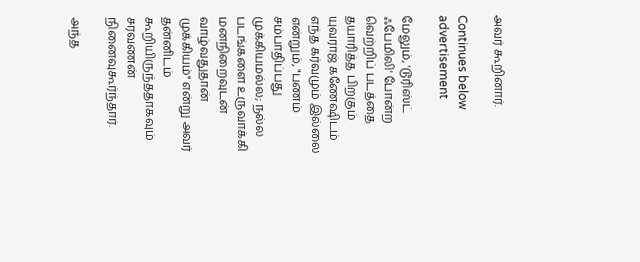அவர் கூறினார்.

Continues below advertisement

மேலும், 'டூரிஸ்ட் ஃபேமிலி' போன்ற வெற்றிப் படத்தை தயாரித்த பிறகும் யுவராஜ் கணேஷிடம் எந்த கர்வமும் இல்லை என்றும், "பணம் சம்பாதிப்பது முக்கியமல்ல; நல்ல படங்களை உருவாக்கி மனநிறைவுடன் வாழ்வதுதான் முக்கியம்" என்று அவர் தன்னிடம் கூறியிருந்ததாகவும் சரவணன் நினைவுகூர்ந்தார்.

அந்த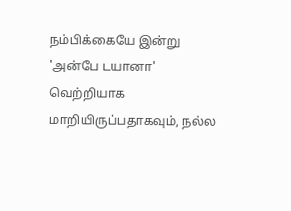நம்பிக்கையே இன்று 'அன்பே டயானா' வெற்றியாக மாறியிருப்பதாகவும், நல்ல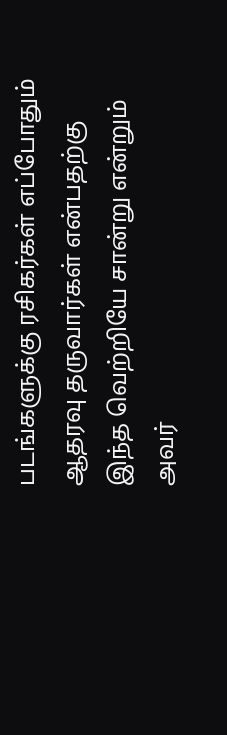படங்களுக்கு ரசிகர்கள் எப்போதும் ஆதரவு தருவார்கள் என்பதற்கு இந்த வெற்றியே சான்று என்றும் அவர்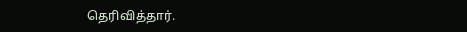தெரிவித்தார்.